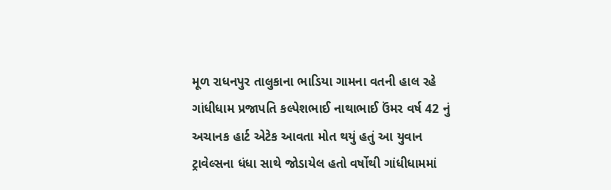મૂળ રાધનપુર તાલુકાના ભાડિયા ગામના વતની હાલ રહે ગાંધીધામ પ્રજાપતિ કલ્પેશભાઈ નાથાભાઈ ઉંમર વર્ષ 42 નું અચાનક હાર્ટ એટેક આવતા મોત થયું હતું આ યુવાન ટ્રાવેલ્સના ધંધા સાથે જોડાયેલ હતો વર્ષોથી ગાંધીધામમાં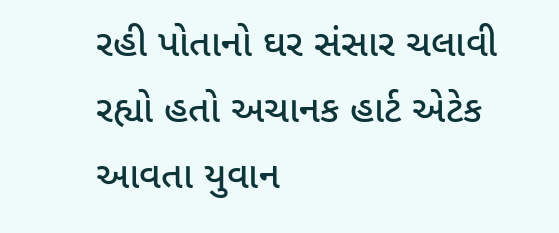રહી પોતાનો ઘર સંસાર ચલાવી રહ્યો હતો અચાનક હાર્ટ એટેક આવતા યુવાન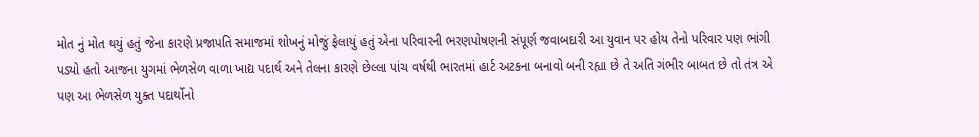મોત નું મોત થયું હતું જેના કારણે પ્રજાપતિ સમાજમાં શોખનું મોજું ફેલાયું હતું એના પરિવારની ભરણપોષણની સંપૂર્ણ જવાબદારી આ યુવાન પર હોય તેનો પરિવાર પણ ભાંગી પડ્યો હતો આજના યુગમાં ભેળસેળ વાળા ખાદ્ય પદાર્થ અને તેલના કારણે છેલ્લા પાંચ વર્ષથી ભારતમાં હાર્ટ અટકના બનાવો બની રહ્યા છે તે અતિ ગંભીર બાબત છે તો તંત્ર એ પણ આ ભેળસેળ યુક્ત પદાર્થોનો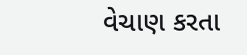વેચાણ કરતા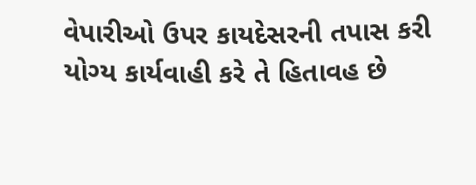વેપારીઓ ઉપર કાયદેસરની તપાસ કરી યોગ્ય કાર્યવાહી કરે તે હિતાવહ છે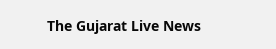The Gujarat Live News